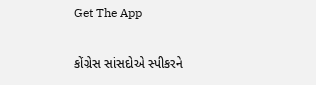Get The App

કોંગ્રેસ સાંસદોએ સ્પીકરને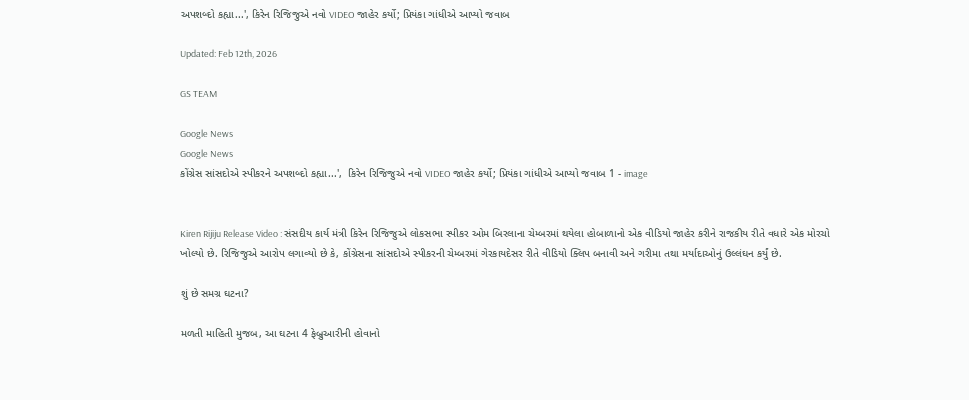અપશબ્દો કહ્યા...', કિરેન રિજિજુએ નવો VIDEO જાહેર કર્યો; પ્રિયંકા ગાંધીએ આપ્યો જવાબ

Updated: Feb 12th, 2026

GS TEAM

Google News
Google News
કોંગ્રેસ સાંસદોએ સ્પીકરને અપશબ્દો કહ્યા...',  કિરેન રિજિજુએ નવો VIDEO જાહેર કર્યો; પ્રિયંકા ગાંધીએ આપ્યો જવાબ 1 - image


Kiren Rijiju Release Video : સંસદીય કાર્ય મંત્રી કિરેન રિજિજુએ લોકસભા સ્પીકર ઓમ બિરલાના ચેમ્બરમાં થયેલા હોબાળાનો એક વીડિયો જાહેર કરીને રાજકીય રીતે વધારે એક મોરચો ખોલ્યો છે. રિજિજુએ આરોપ લગાવ્યો છે કે, કોંગ્રેસના સાંસદોએ સ્પીકરની ચેમ્બરમાં ગેરકાયદેસર રીતે વીડિયો ક્લિપ બનાવી અને ગરીમા તથા મર્યાદાઓનું ઉલ્લંઘન કર્યું છે.

શું છે સમગ્ર ઘટના?

મળતી માહિતી મુજબ, આ ઘટના 4 ફેબ્રુઆરીની હોવાનો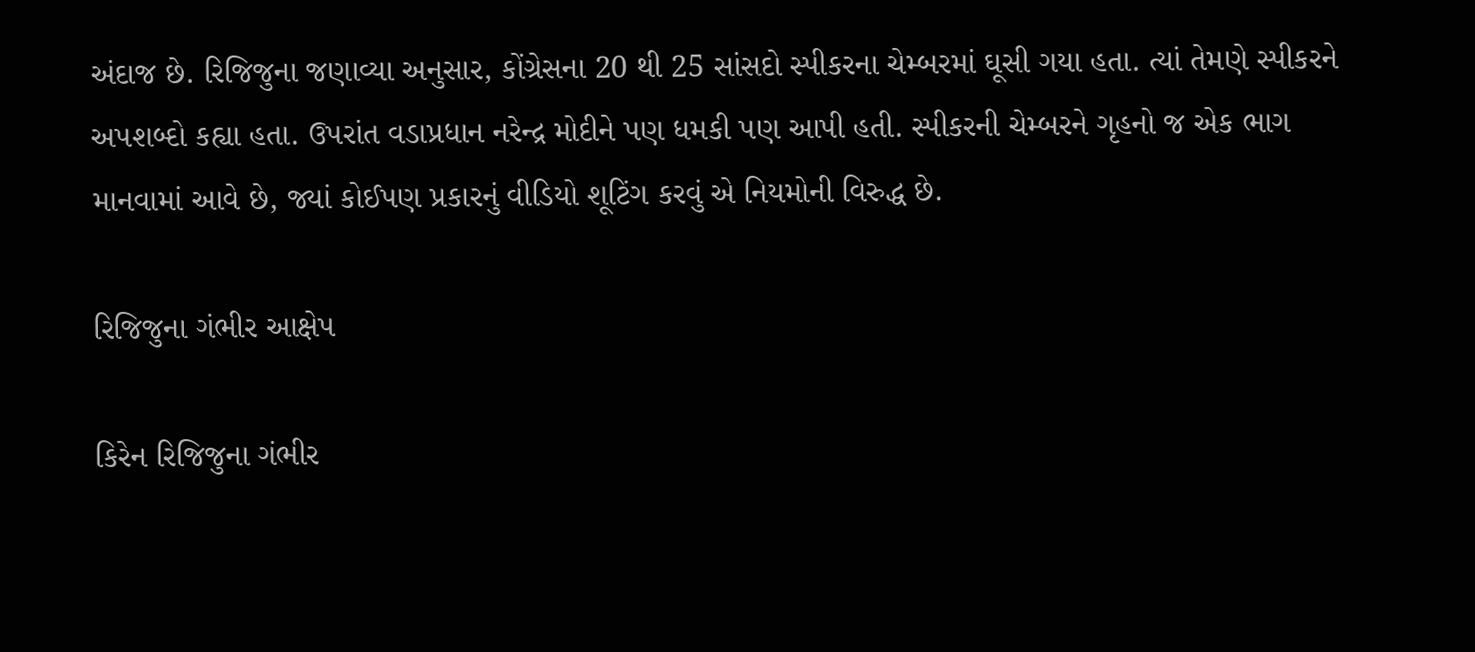અંદાજ છે. રિજિજુના જણાવ્યા અનુસાર, કોંગ્રેસના 20 થી 25 સાંસદો સ્પીકરના ચેમ્બરમાં ઘૂસી ગયા હતા. ત્યાં તેમણે સ્પીકરને અપશબ્દો કહ્યા હતા. ઉપરાંત વડાપ્રધાન નરેન્દ્ર મોદીને પણ ધમકી પણ આપી હતી. સ્પીકરની ચેમ્બરને ગૃહનો જ એક ભાગ માનવામાં આવે છે, જ્યાં કોઈપણ પ્રકારનું વીડિયો શૂટિંગ કરવું એ નિયમોની વિરુદ્ધ છે.

રિજિજુના ગંભીર આક્ષેપ

કિરેન રિજિજુના ગંભીર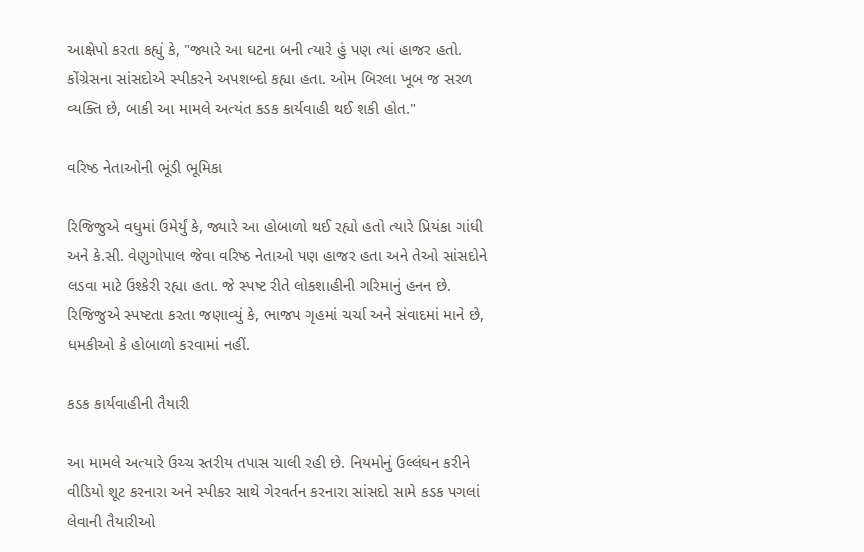આક્ષેપો કરતા કહ્યું કે, "જ્યારે આ ઘટના બની ત્યારે હું પણ ત્યાં હાજર હતો. કોંગ્રેસના સાંસદોએ સ્પીકરને અપશબ્દો કહ્યા હતા. ઓમ બિરલા ખૂબ જ સરળ વ્યક્તિ છે, બાકી આ મામલે અત્યંત કડક કાર્યવાહી થઈ શકી હોત."

વરિષ્ઠ નેતાઓની ભૂંડી ભૂમિકા

રિજિજુએ વધુમાં ઉમેર્યું કે, જ્યારે આ હોબાળો થઈ રહ્યો હતો ત્યારે પ્રિયંકા ગાંધી અને કે.સી. વેણુગોપાલ જેવા વરિષ્ઠ નેતાઓ પણ હાજર હતા અને તેઓ સાંસદોને લડવા માટે ઉશ્કેરી રહ્યા હતા. જે સ્પષ્ટ રીતે લોકશાહીની ગરિમાનું હનન છે. રિજિજુએ સ્પષ્ટતા કરતા જણાવ્યું કે, ભાજપ ગૃહમાં ચર્ચા અને સંવાદમાં માને છે, ધમકીઓ કે હોબાળો કરવામાં નહીં.

કડક કાર્યવાહીની તૈયારી

આ મામલે અત્યારે ઉચ્ચ સ્તરીય તપાસ ચાલી રહી છે. નિયમોનું ઉલ્લંઘન કરીને વીડિયો શૂટ કરનારા અને સ્પીકર સાથે ગેરવર્તન કરનારા સાંસદો સામે કડક પગલાં લેવાની તૈયારીઓ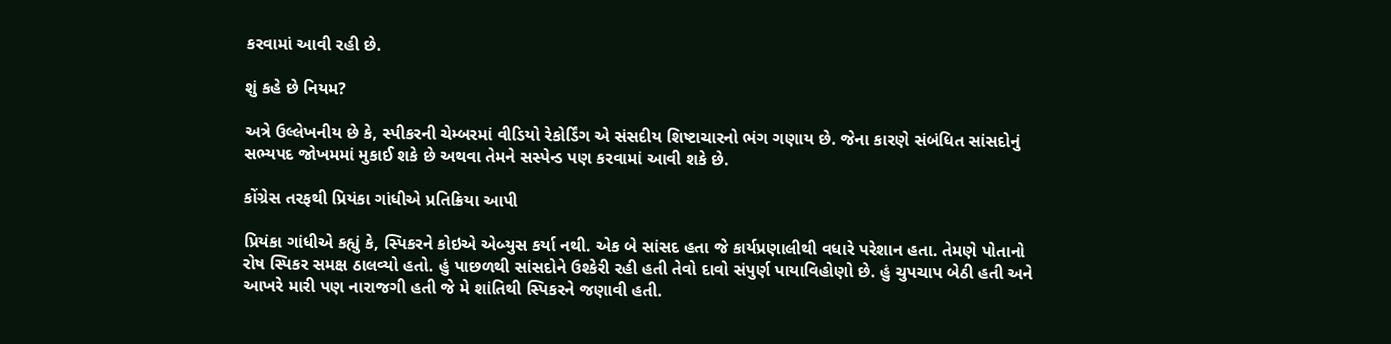કરવામાં આવી રહી છે.

શું કહે છે નિયમ?

અત્રે ઉલ્લેખનીય છે કે, સ્પીકરની ચેમ્બરમાં વીડિયો રેકોર્ડિંગ એ સંસદીય શિષ્ટાચારનો ભંગ ગણાય છે. જેના કારણે સંબંધિત સાંસદોનું સભ્યપદ જોખમમાં મુકાઈ શકે છે અથવા તેમને સસ્પેન્ડ પણ કરવામાં આવી શકે છે.

કોંગ્રેસ તરફથી પ્રિયંકા ગાંધીએ પ્રતિક્રિયા આપી

પ્રિયંકા ગાંધીએ કહ્યું કે, સ્પિકરને કોઇએ એબ્યુસ કર્યા નથી. એક બે સાંસદ હતા જે કાર્યપ્રણાલીથી વધારે પરેશાન હતા. તેમણે પોતાનો રોષ સ્પિકર સમક્ષ ઠાલવ્યો હતો. હું પાછળથી સાંસદોને ઉશ્કેરી રહી હતી તેવો દાવો સંપુર્ણ પાયાવિહોણો છે. હું ચુપચાપ બેઠી હતી અને આખરે મારી પણ નારાજગી હતી જે મે શાંતિથી સ્પિકરને જણાવી હતી.